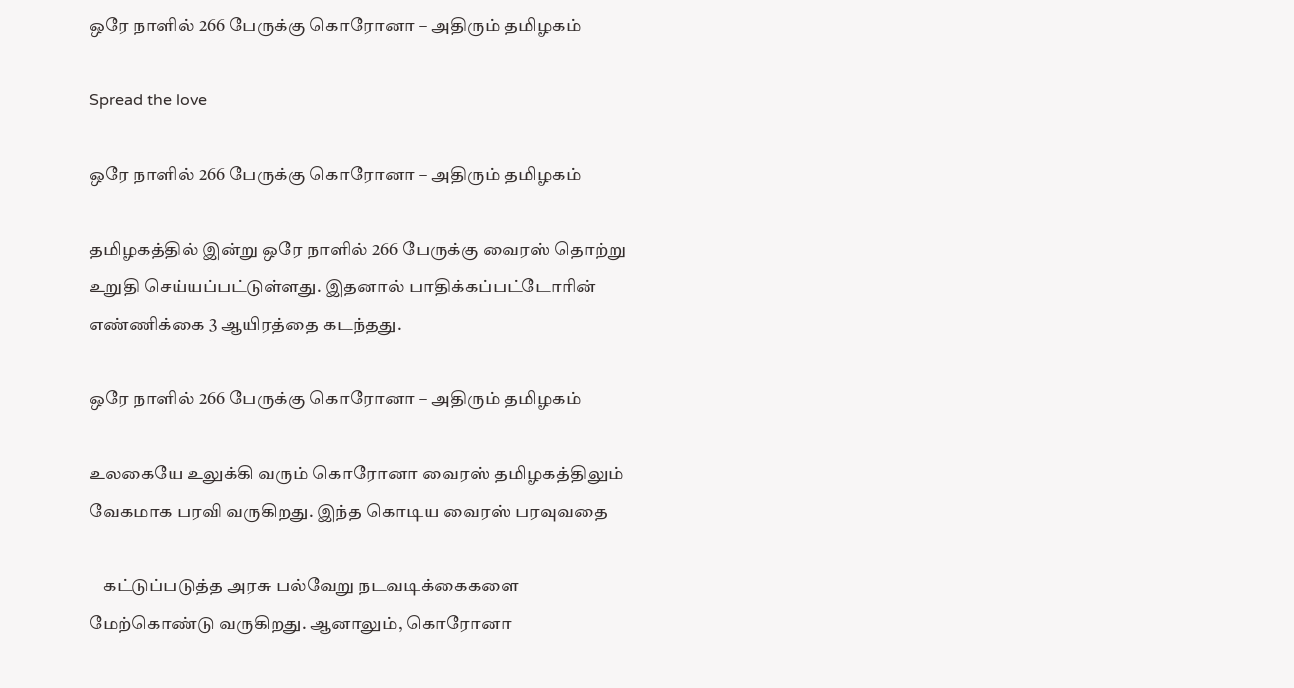ஒரே நாளில் 266 பேருக்கு கொரோனா – அதிரும் தமிழகம்

Spread the love

ஒரே நாளில் 266 பேருக்கு கொரோனா – அதிரும் தமிழகம்

தமிழகத்தில் இன்று ஒரே நாளில் 266 பேருக்கு வைரஸ் தொற்று உறுதி செய்யப்பட்டுள்ளது. இதனால் பாதிக்கப்பட்டோரின் எண்ணிக்கை 3 ஆயிரத்தை கடந்தது.

ஒரே நாளில் 266 பேருக்கு கொரோனா – அதிரும் தமிழகம்

உலகையே உலுக்கி வரும் கொரோனா வைரஸ் தமிழகத்திலும் வேகமாக பரவி வருகிறது. இந்த கொடிய வைரஸ் பரவுவதை

    கட்டுப்படுத்த அரசு பல்வேறு நடவடிக்கைகளை மேற்கொண்டு வருகிறது. ஆனாலும், கொரோனா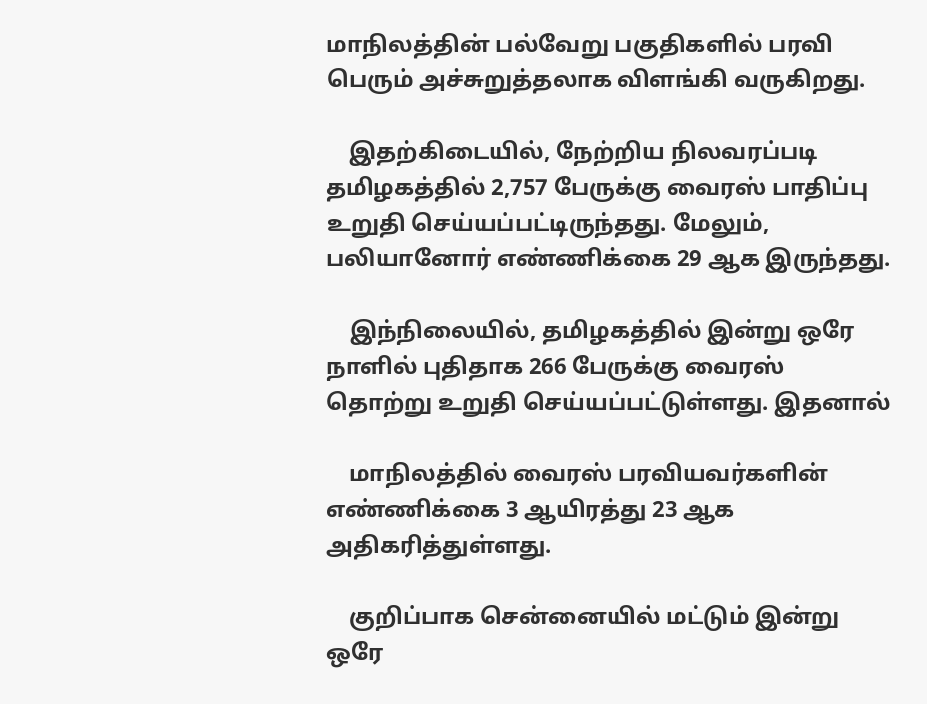மாநிலத்தின் பல்வேறு பகுதிகளில் பரவி பெரும் அச்சுறுத்தலாக விளங்கி வருகிறது.

    இதற்கிடையில், நேற்றிய நிலவரப்படி தமிழகத்தில் 2,757 பேருக்கு வைரஸ் பாதிப்பு உறுதி செய்யப்பட்டிருந்தது. மேலும், பலியானோர் எண்ணிக்கை 29 ஆக இருந்தது.

    இந்நிலையில், தமிழகத்தில் இன்று ஒரே நாளில் புதிதாக 266 பேருக்கு வைரஸ் தொற்று உறுதி செய்யப்பட்டுள்ளது. இதனால்

    மாநிலத்தில் வைரஸ் பரவியவர்களின் எண்ணிக்கை 3 ஆயிரத்து 23 ஆக அதிகரித்துள்ளது.

    குறிப்பாக சென்னையில் மட்டும் இன்று ஒரே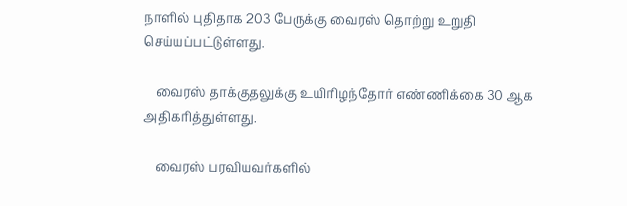நாளில் புதிதாக 203 பேருக்கு வைரஸ் தொற்று உறுதி செய்யப்பட்டுள்ளது.

    வைரஸ் தாக்குதலுக்கு உயிரிழந்தோர் எண்ணிக்கை 30 ஆக அதிகரித்துள்ளது.

    வைரஸ் பரவியவர்களில்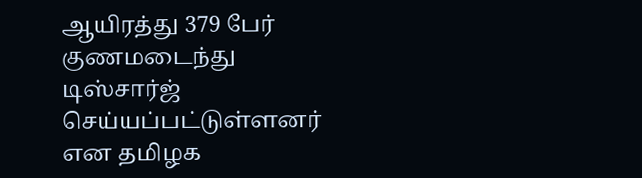ஆயிரத்து 379 பேர் குணமடைந்து டிஸ்சார்ஜ் செய்யப்பட்டுள்ளனர் என தமிழக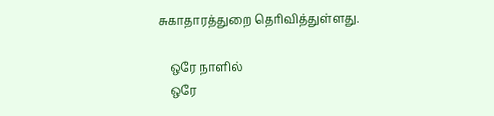சுகாதாரத்துறை தெரிவித்துள்ளது.

    ஒரே நாளில்
    ஒரே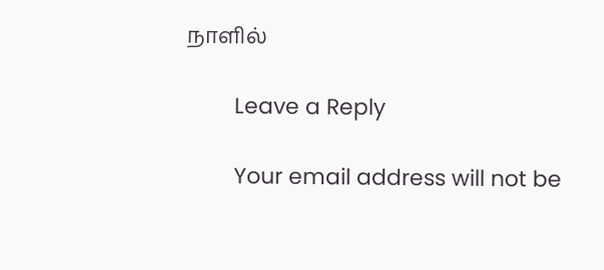நாளில்

        Leave a Reply

        Your email address will not be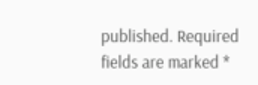published. Required fields are marked *